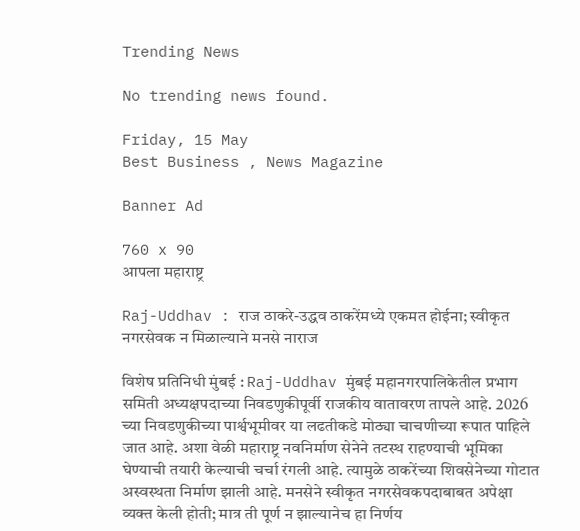Trending News

No trending news found.

Friday, 15 May
Best Business , News Magazine

Banner Ad

760 x 90
आपला महाराष्ट्र

Raj-Uddhav : राज ठाकरे-उद्धव ठाकरेंमध्ये एकमत होईना; स्वीकृत नगरसेवक न मिळाल्याने मनसे नाराज

विशेष प्रतिनिधी मुंबई : Raj-Uddhav मुंबई महानगरपालिकेतील प्रभाग समिती अध्यक्षपदाच्या निवडणुकीपूर्वी राजकीय वातावरण तापले आहे. 2026 च्या निवडणुकीच्या पार्श्वभूमीवर या लढतीकडे मोठ्या चाचणीच्या रूपात पाहिले जात आहे. अशा वेळी महाराष्ट्र नवनिर्माण सेनेने तटस्थ राहण्याची भूमिका घेण्याची तयारी केल्याची चर्चा रंगली आहे. त्यामुळे ठाकरेंच्या शिवसेनेच्या गोटात अस्वस्थता निर्माण झाली आहे. मनसेने स्वीकृत नगरसेवकपदाबाबत अपेक्षा व्यक्त केली होती; मात्र ती पूर्ण न झाल्यानेच हा निर्णय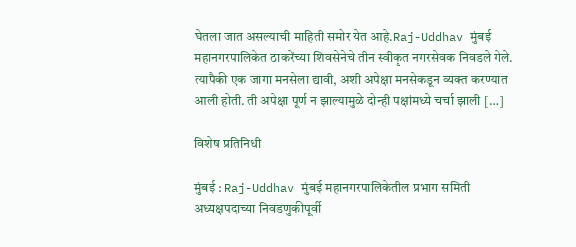घेतला जात असल्याची माहिती समोर येत आहे.Raj-Uddhav मुंबई महानगरपालिकेत ठाकरेंच्या शिवसेनेचे तीन स्वीकृत नगरसेवक निवडले गेले. त्यापैकी एक जागा मनसेला द्यावी, अशी अपेक्षा मनसेकडून व्यक्त करण्यात आली होती. ती अपेक्षा पूर्ण न झाल्यामुळे दोन्ही पक्षांमध्ये चर्चा झाली […]

विशेष प्रतिनिधी

मुंबई : Raj-Uddhav मुंबई महानगरपालिकेतील प्रभाग समिती अध्यक्षपदाच्या निवडणुकीपूर्वी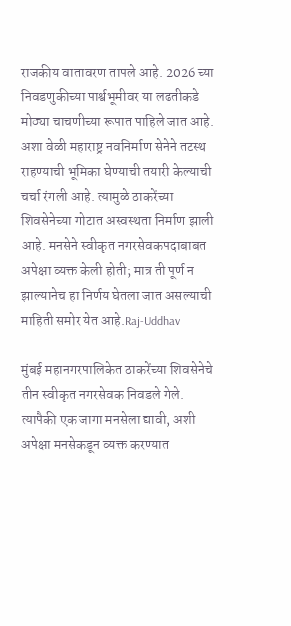राजकीय वातावरण तापले आहे. 2026 च्या निवडणुकीच्या पार्श्वभूमीवर या लढतीकडे मोठ्या चाचणीच्या रूपात पाहिले जात आहे. अशा वेळी महाराष्ट्र नवनिर्माण सेनेने तटस्थ राहण्याची भूमिका घेण्याची तयारी केल्याची चर्चा रंगली आहे. त्यामुळे ठाकरेंच्या शिवसेनेच्या गोटात अस्वस्थता निर्माण झाली आहे. मनसेने स्वीकृत नगरसेवकपदाबाबत अपेक्षा व्यक्त केली होती; मात्र ती पूर्ण न झाल्यानेच हा निर्णय घेतला जात असल्याची माहिती समोर येत आहे.Raj-Uddhav

मुंबई महानगरपालिकेत ठाकरेंच्या शिवसेनेचे तीन स्वीकृत नगरसेवक निवडले गेले. त्यापैकी एक जागा मनसेला द्यावी, अशी अपेक्षा मनसेकडून व्यक्त करण्यात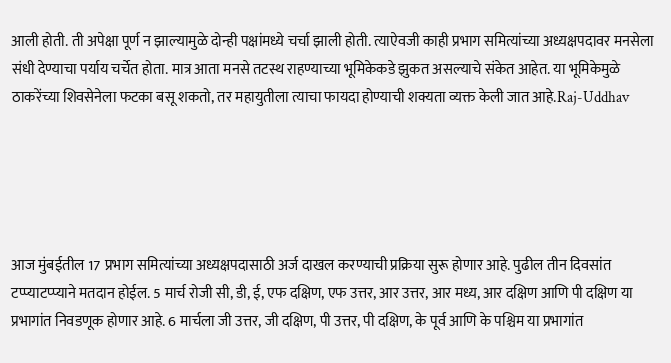आली होती. ती अपेक्षा पूर्ण न झाल्यामुळे दोन्ही पक्षांमध्ये चर्चा झाली होती. त्याऐवजी काही प्रभाग समित्यांच्या अध्यक्षपदावर मनसेला संधी देण्याचा पर्याय चर्चेत होता. मात्र आता मनसे तटस्थ राहण्याच्या भूमिकेकडे झुकत असल्याचे संकेत आहेत. या भूमिकेमुळे ठाकरेंच्या शिवसेनेला फटका बसू शकतो, तर महायुतीला त्याचा फायदा होण्याची शक्यता व्यक्त केली जात आहे.Raj-Uddhav





आज मुंबईतील 17 प्रभाग समित्यांच्या अध्यक्षपदासाठी अर्ज दाखल करण्याची प्रक्रिया सुरू होणार आहे. पुढील तीन दिवसांत टप्प्याटप्प्याने मतदान होईल. 5 मार्च रोजी सी, डी, ई, एफ दक्षिण, एफ उत्तर, आर उत्तर, आर मध्य, आर दक्षिण आणि पी दक्षिण या प्रभागांत निवडणूक होणार आहे. 6 मार्चला जी उत्तर, जी दक्षिण, पी उत्तर, पी दक्षिण, के पूर्व आणि के पश्चिम या प्रभागांत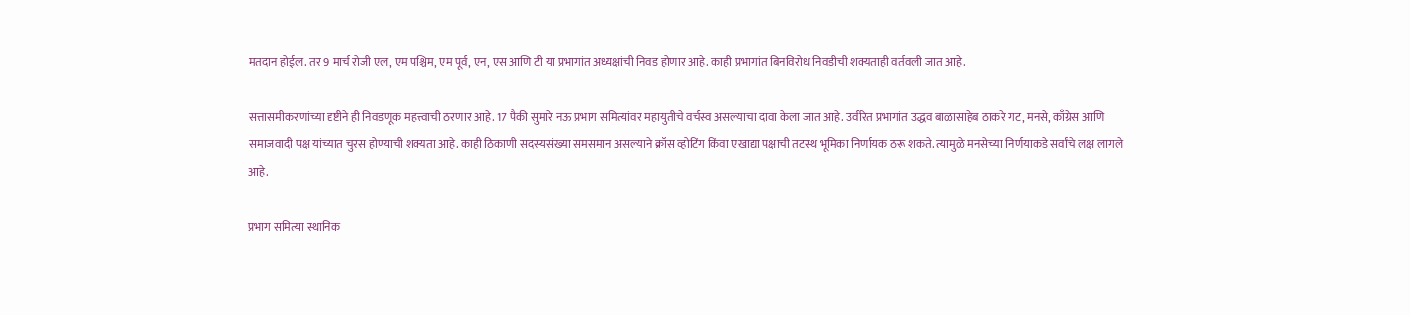मतदान होईल. तर 9 मार्च रोजी एल, एम पश्चिम, एम पूर्व, एन, एस आणि टी या प्रभागांत अध्यक्षांची निवड होणार आहे. काही प्रभागांत बिनविरोध निवडीची शक्यताही वर्तवली जात आहे.

सत्तासमीकरणांच्या दृष्टीने ही निवडणूक महत्त्वाची ठरणार आहे. 17 पैकी सुमारे नऊ प्रभाग समित्यांवर महायुतीचे वर्चस्व असल्याचा दावा केला जात आहे. उर्वरित प्रभागांत उद्धव बाळासाहेब ठाकरे गट, मनसे, काँग्रेस आणि समाजवादी पक्ष यांच्यात चुरस होण्याची शक्यता आहे. काही ठिकाणी सदस्यसंख्या समसमान असल्याने क्रॉस व्होटिंग किंवा एखाद्या पक्षाची तटस्थ भूमिका निर्णायक ठरू शकते. त्यामुळे मनसेच्या निर्णयाकडे सर्वांचे लक्ष लागले आहे.

प्रभाग समित्या स्थानिक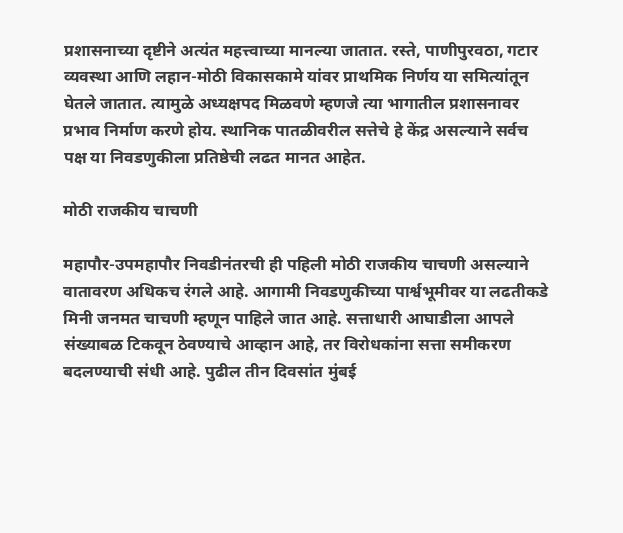प्रशासनाच्या दृष्टीने अत्यंत महत्त्वाच्या मानल्या जातात. रस्ते, पाणीपुरवठा, गटार व्यवस्था आणि लहान-मोठी विकासकामे यांवर प्राथमिक निर्णय या समित्यांतून घेतले जातात. त्यामुळे अध्यक्षपद मिळवणे म्हणजे त्या भागातील प्रशासनावर प्रभाव निर्माण करणे होय. स्थानिक पातळीवरील सत्तेचे हे केंद्र असल्याने सर्वच पक्ष या निवडणुकीला प्रतिष्ठेची लढत मानत आहेत.

मोठी राजकीय चाचणी

महापौर-उपमहापौर निवडीनंतरची ही पहिली मोठी राजकीय चाचणी असल्याने वातावरण अधिकच रंगले आहे. आगामी निवडणुकीच्या पार्श्वभूमीवर या लढतीकडे मिनी जनमत चाचणी म्हणून पाहिले जात आहे. सत्ताधारी आघाडीला आपले संख्याबळ टिकवून ठेवण्याचे आव्हान आहे, तर विरोधकांना सत्ता समीकरण बदलण्याची संधी आहे. पुढील तीन दिवसांत मुंबई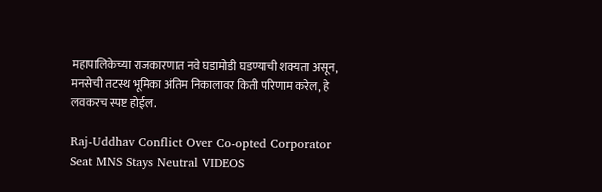महापालिकेच्या राजकारणात नवे घडामोडी घडण्याची शक्यता असून, मनसेची तटस्थ भूमिका अंतिम निकालावर किती परिणाम करेल, हे लवकरच स्पष्ट होईल.

Raj-Uddhav Conflict Over Co-opted Corporator Seat MNS Stays Neutral VIDEOS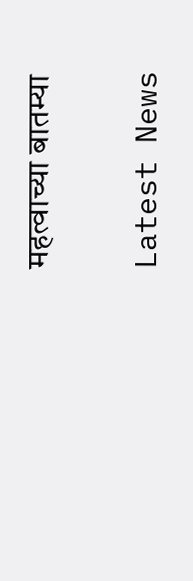महत्वाच्या बातम्या

Latest News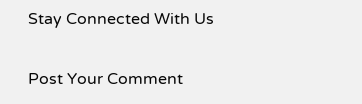Stay Connected With Us

Post Your Comment